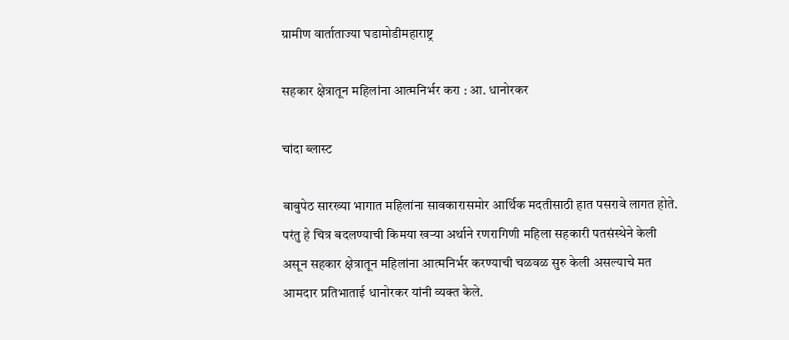ग्रामीण वार्ताताज्या घडामोडीमहाराष्ट्र

सहकार क्षेत्रातून महिलांना आत्मनिर्भर करा : आ. धानोरकर

चांदा ब्लास्ट

बाबुपेठ सारख्या भागात महिलांना सावकारासमोर आर्थिक मदतीसाठी हात पसरावे लागत होते. परंतु हे चित्र बदलण्याची किमया खऱ्या अर्थाने रणरागिणी महिला सहकारी पतसंस्थेने केली असून सहकार क्षेत्रातून महिलांना आत्मनिर्भर करण्याची चळवळ सुरु केली असल्याचे मत आमदार प्रतिभाताई धानोरकर यांनी व्यक्त केले.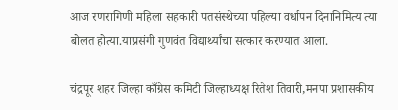आज रणरागिणी महिला सहकारी पतसंस्थेच्या पहिल्या वर्धापन दिनानिमित्य त्या बोलत होत्या.याप्रसंगी गुणवंत विद्यार्थ्यांचा सत्कार करण्यात आला.

चंद्रपूर शहर जिल्हा काँग्रेस कमिटी जिल्हाध्यक्ष रितेश तिवारी,मनपा प्रशासकीय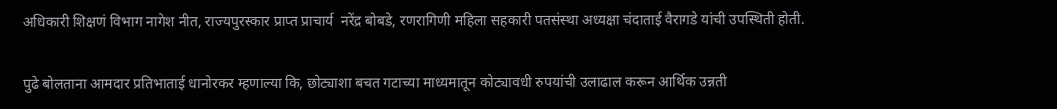अधिकारी शिक्षणं विभाग नागेश नीत, राज्यपुरस्कार प्राप्त प्राचार्य  नरेंद्र बोबडे, रणरागिणी महिला सहकारी पतसंस्था अध्यक्षा चंदाताई वैरागडे यांची उपस्थिती होती.

पुढे बोलताना आमदार प्रतिभाताई धानोरकर म्हणाल्या कि, छोट्याशा बचत गटाच्या माध्यमातून कोट्यावधी रुपयांची उलाढाल करून आर्थिक उन्नती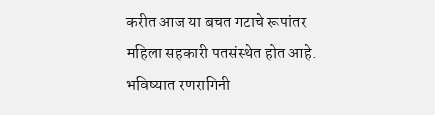करीत आज या बचत गटाचे रूपांतर महिला सहकारी पतसंस्थेत होत आहे. भविष्यात रणरागिनी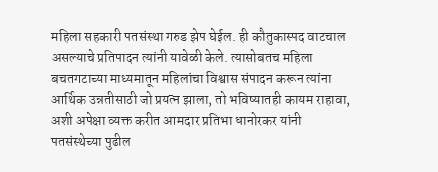महिला सहकारी पतसंस्था गरुड झेप घेईल. ही कौतुकास्पद वाटचाल असल्याचे प्रतिपादन त्यांनी यावेळी केले. त्यासोबतच महिला बचतगटाच्या माध्यमातून महिलांचा विश्वास संपादन करून त्यांना आर्थिक उन्नतीसाठी जो प्रयत्न झाला, तो भविष्यातही कायम राहावा, अशी अपेक्षा व्यक्त करीत आमदार प्रतिभा धानोरकर यांनी पतसंस्थेच्या पुढील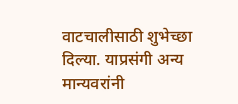वाटचालीसाठी शुभेच्छा दिल्या. याप्रसंगी अन्य मान्यवरांनी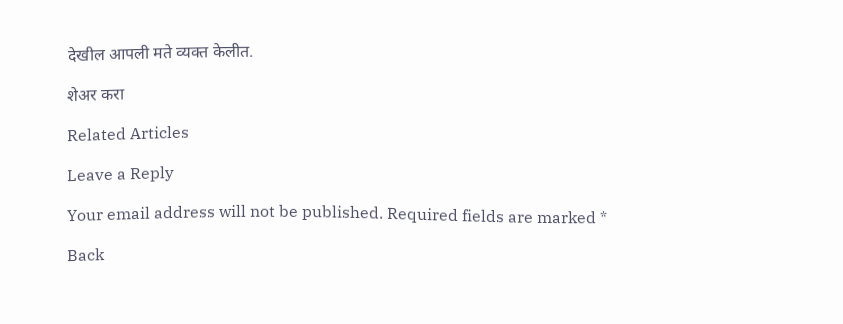देखील आपली मते व्यक्त केलीत.

शेअर करा

Related Articles

Leave a Reply

Your email address will not be published. Required fields are marked *

Back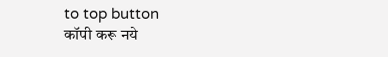to top button
कॉपी करू नये